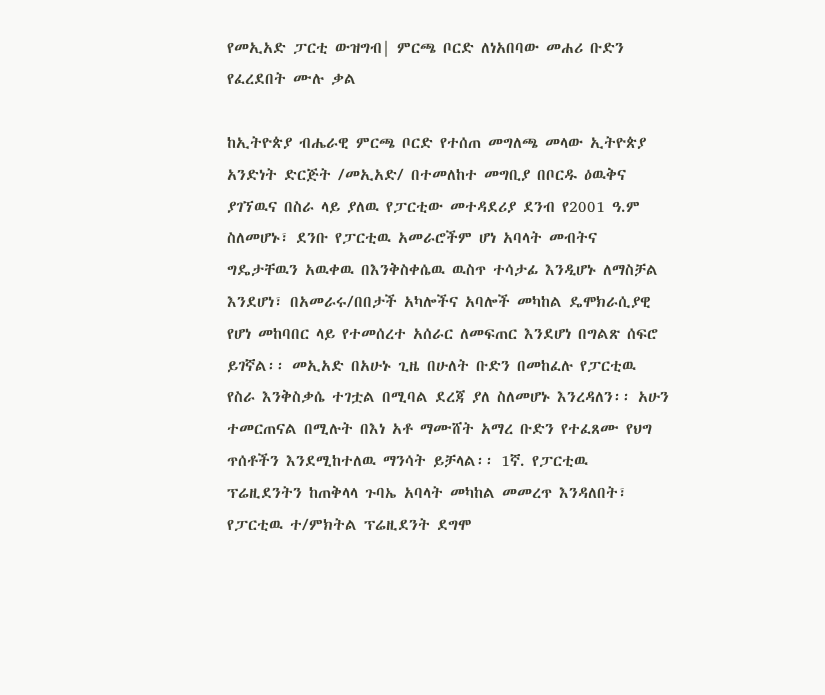የመኢአድ ፓርቲ ውዝግብ| ምርጫ ቦርድ ለነአበባው መሐሪ ቡድን የፈረደበት ሙሉ ቃል

ከኢትዮጵያ ብሔራዊ ምርጫ ቦርድ የተሰጠ መግለጫ መላው ኢትዮጵያ አንድነት ድርጅት /መኢአድ/ በተመለከተ መግቢያ በቦርዱ ዕዉቅና ያገኘዉና በስራ ላይ ያለዉ የፓርቲው መተዳደሪያ ደንብ የ2001 ዓ.ም ስለመሆኑ፣ ደንቡ የፓርቲዉ አመራሮችም ሆነ አባላት መብትና ግዴታቸዉን አዉቀዉ በእንቅስቀሴዉ ዉስጥ ተሳታፊ እንዲሆኑ ለማስቻል እንደሆነ፣ በአመራሩ/በበታች አካሎችና አባሎች መካከል ዴሞክራሲያዊ የሆነ መከባበር ላይ የተመሰረተ አሰራር ለመፍጠር እንደሆነ በግልጽ ሰፍሮ ይገኛል፡፡ መኢአድ በአሁኑ ጊዜ በሁለት ቡድን በመከፈሉ የፓርቲዉ የስራ እንቅስቃሴ ተገቷል በሚባል ደረጃ ያለ ስለመሆኑ እንረዳለን፡፡ አሁን ተመርጠናል በሚሉት በእነ አቶ ማሙሸት አማረ ቡድን የተፈጸሙ የህግ ጥሰቶችን እንደሚከተለዉ ማንሳት ይቻላል፡፡ 1ኛ. የፓርቲዉ ፕሬዚደንትን ከጠቅላላ ጉባኤ አባላት መካከል መመረጥ እንዳለበት፣ የፓርቲዉ ተ/ምክትል ፕሬዚደንት ደግሞ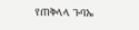የጠቅላላ ጉባኤ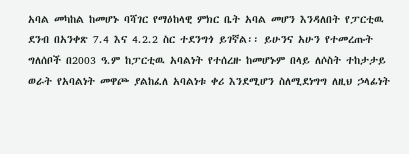አባል መካከል ከመሆኑ ባሻገር የማዕከላዊ ምክር ቤት አባል መሆን እንዳለበት የፓርቲዉ ደንብ በአንቀጽ 7.4 እና 4.2.2 ስር ተደንግጎ ይገኛል፡፡ ይሁንና አሁን የተመረጡት ግለሰቦች በ2003 ዓ.ም ከፓርቲዉ አባልነት የተሰረዙ ከመሆኑም በላይ ለሶስት ተከታታይ ወራት የአባልነት መዋጮ ያልከፈለ አባልነቱ ቀሪ እንደሚሆን ስለሚደነግግ ለዚህ ኃላፊነት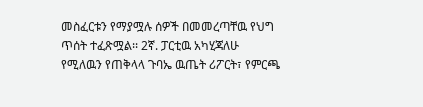መስፈርቱን የማያሟሉ ሰዎች በመመረጣቸዉ የህግ ጥሰት ተፈጽሟል፡፡ 2ኛ. ፓርቲዉ አካሂጃለሁ የሚለዉን የጠቅላላ ጉባኤ ዉጤት ሪፖርት፣ የምርጫ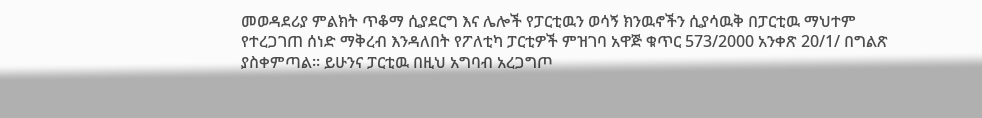መወዳደሪያ ምልክት ጥቆማ ሲያደርግ እና ሌሎች የፓርቲዉን ወሳኝ ክንዉኖችን ሲያሳዉቅ በፓርቲዉ ማህተም የተረጋገጠ ሰነድ ማቅረብ እንዳለበት የፖለቲካ ፓርቲዎች ምዝገባ አዋጅ ቁጥር 573/2000 አንቀጽ 20/1/ በግልጽ ያስቀምጣል፡፡ ይሁንና ፓርቲዉ በዚህ አግባብ አረጋግጦ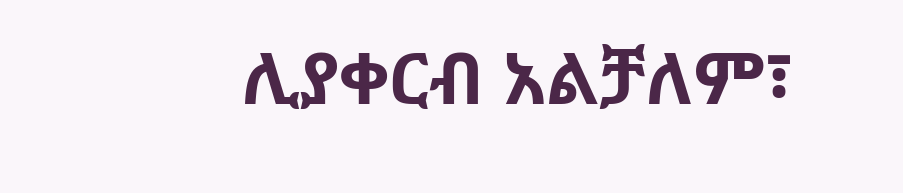ሊያቀርብ አልቻለም፣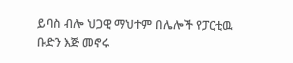ይባስ ብሎ ህጋዊ ማህተም በሌሎች የፓርቲዉ ቡድን እጅ መኖሩ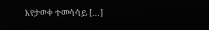እየታወቀ ተመሳሳይ […]